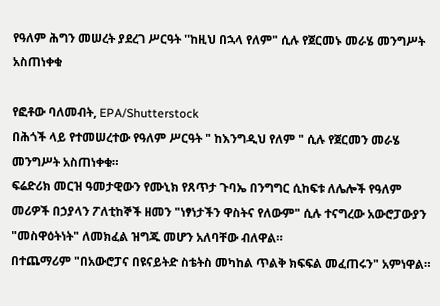የዓለም ሕግን መሠረት ያደረገ ሥርዓት ''ከዚህ በኋላ የለም" ሲሉ የጀርመኑ መራሄ መንግሥት አስጠነቀቁ

የፎቶው ባለመብት, EPA/Shutterstock
በሕጎች ላይ የተመሠረተው የዓለም ሥርዓት " ከእንግዲህ የለም " ሲሉ የጀርመን መራሄ መንግሥት አስጠነቀቁ።
ፍሬድሪክ መርዝ ዓመታዊውን የሙኒክ የጸጥታ ጉባኤ በንግግር ሲከፍቱ ለሌሎች የዓለም መሪዎች በኃያላን ፖለቲከኞች ዘመን "ነፃነታችን ዋስትና የለውም" ሲሉ ተናግረው አውሮፓውያን "መስዋዕትነት" ለመክፈል ዝግጁ መሆን አለባቸው ብለዋል።
በተጨማሪም "በአውሮፓና በዩናይትድ ስቴትስ መካከል ጥልቅ ክፍፍል መፈጠሩን" አምነዋል።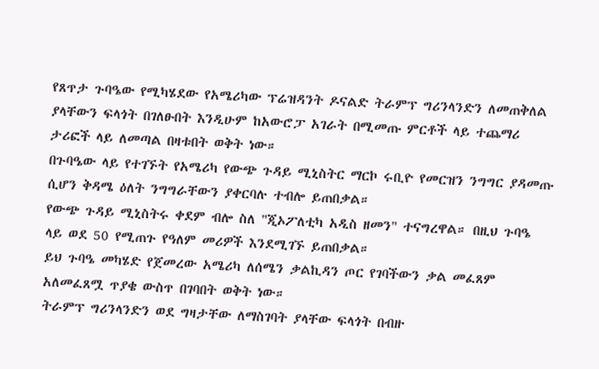የጸጥታ ጉባዔው የሚካሄደው የአሜሪካው ፕሬዝዳንት ዶናልድ ትራምፕ ግሪንላንድን ለመጠቅለል ያላቸውን ፍላጎት በገለፁበት እንዲሁም ከአውሮፓ አገራት በሚመጡ ምርቶች ላይ ተጨማሪ ታሪፎች ላይ ለመጣል በዛቱበት ወቅት ነው።
በጉባዔው ላይ የተገኙት የአሜሪካ የውጭ ጉዳይ ሚኒስትር ማርኮ ሩቢዮ የመርዝን ንግግር ያዳመጡ ሲሆን ቅዳሜ ዕለት ንግግራቸውን ያቀርባሉ ተብሎ ይጠበቃል።
የውጭ ጉዳይ ሚኒስትሩ ቀደም ብሎ ስለ "ጂኦፖለቲካ አዲስ ዘመን" ተናግረዋል። በዚህ ጉባዔ ላይ ወደ 50 የሚጠጉ የዓለም መሪዎች እንደሚገኙ ይጠበቃል።
ይህ ጉባዔ መካሄድ የጀመረው አሜሪካ ለሰሜን ቃልኪዳን ጦር የገባችውን ቃል መፈጸም አለመፈጸሟ ጥያቄ ውስጥ በገባበት ወቅት ነው።
ትራምፕ ግሪንላንድን ወደ ግዛታቸው ለማስገባት ያላቸው ፍላጎት በብዙ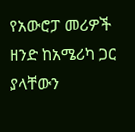የአውሮፓ መሪዎች ዘንድ ከአሜሪካ ጋር ያላቸውን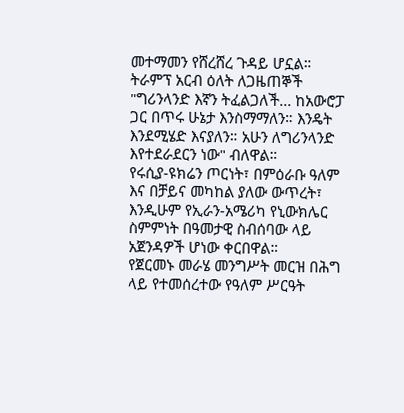መተማመን የሸረሸረ ጉዳይ ሆኗል።
ትራምፕ አርብ ዕለት ለጋዜጠኞች "ግሪንላንድ እኛን ትፈልጋለች... ከአውሮፓ ጋር በጥሩ ሁኔታ እንስማማለን። እንዴት እንደሚሄድ እናያለን። አሁን ለግሪንላንድ እየተደራደርን ነው" ብለዋል።
የሩሲያ-ዩክሬን ጦርነት፣ በምዕራቡ ዓለም እና በቻይና መካከል ያለው ውጥረት፣ እንዲሁም የኢራን-አሜሪካ የኒውክሌር ስምምነት በዓመታዊ ስብሰባው ላይ አጀንዳዎች ሆነው ቀርበዋል።
የጀርመኑ መራሄ መንግሥት መርዝ በሕግ ላይ የተመሰረተው የዓለም ሥርዓት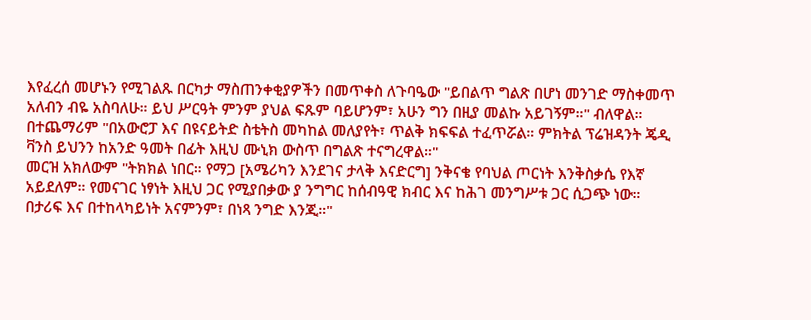እየፈረሰ መሆኑን የሚገልጹ በርካታ ማስጠንቀቂያዎችን በመጥቀስ ለጉባዔው "ይበልጥ ግልጽ በሆነ መንገድ ማስቀመጥ አለብን ብዬ አስባለሁ። ይህ ሥርዓት ምንም ያህል ፍጹም ባይሆንም፣ አሁን ግን በዚያ መልኩ አይገኝም።" ብለዋል።
በተጨማሪም "በአውሮፓ እና በዩናይትድ ስቴትስ መካከል መለያየት፣ ጥልቅ ክፍፍል ተፈጥሯል። ምክትል ፕሬዝዳንት ጄዲ ቫንስ ይህንን ከአንድ ዓመት በፊት እዚህ ሙኒክ ውስጥ በግልጽ ተናግረዋል።"
መርዝ አክለውም "ትክክል ነበር። የማጋ [አሜሪካን እንደገና ታላቅ እናድርግ] ንቅናቄ የባህል ጦርነት እንቅስቃሴ የእኛ አይደለም። የመናገር ነፃነት እዚህ ጋር የሚያበቃው ያ ንግግር ከሰብዓዊ ክብር እና ከሕገ መንግሥቱ ጋር ሲጋጭ ነው። በታሪፍ እና በተከላካይነት አናምንም፣ በነጻ ንግድ እንጂ።"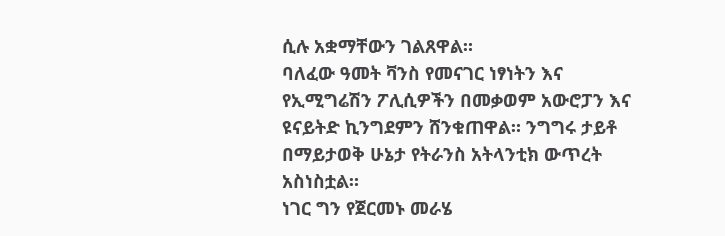ሲሉ አቋማቸውን ገልጸዋል።
ባለፈው ዓመት ቫንስ የመናገር ነፃነትን እና የኢሚግሬሽን ፖሊሲዎችን በመቃወም አውሮፓን እና ዩናይትድ ኪንግደምን ሸንቁጠዋል። ንግግሩ ታይቶ በማይታወቅ ሁኔታ የትራንስ አትላንቲክ ውጥረት አስነስቷል።
ነገር ግን የጀርመኑ መራሄ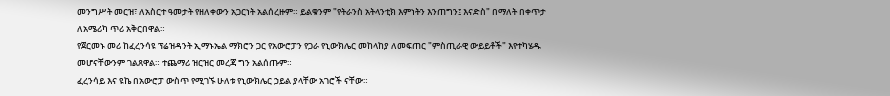መንግሥት መርዝ፣ ለአስርተ ዓመታት የዘለቀውን አጋርነት አልሰረዙም። ይልቁንም "የትራንስ አትላንቲክ እምነትን እንጠግን፤ እናድስ" በማለት በቀጥታ ለአሜሪካ ጥሪ አቅርበዋል።
የጀርመኑ መሪ ከፈረንሳዩ ፕሬዝዳንት ኢማኑኤል ማክሮን ጋር የአውሮፓን የጋራ የኒውክሌር መከላከያ ለመፍጠር "ምስጢራዊ ውይይቶች" እየተካሄዱ መሆናቸውንም ገልጸዋል። ተጨማሪ ዝርዝር መረጃ ግን አልሰጡም።
ፈረንሳይ እና ዩኬ በአውሮፓ ውስጥ የሚገኙ ሁለቱ የኒውክሌር ኃይል ያላቸው አገሮች ናቸው።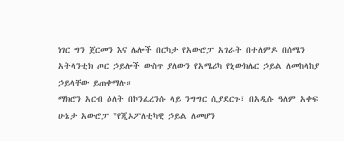ነገር ግን ጀርመን እና ሌሎች በርካታ የአውሮፓ አገራት በተለምዶ በሰሜን አትላንቲክ ጦር ኃይሎች ውስጥ ያለውን የአሜሪካ የኒውክሌር ኃይል ለመከላከያ ኃይላቸው ይጠቀማሉ።
ማክሮን አርብ ዕለት በኮንፈረንሱ ላይ ንግግር ሲያደርጉ፣ በአዲሱ ዓለም አቀፍ ሁኔታ አውሮፓ "የጂኦፖለቲካዊ ኃይል ለመሆን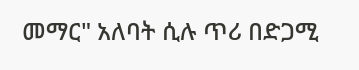መማር" አለባት ሲሉ ጥሪ በድጋሚ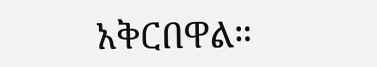አቅርበዋል።